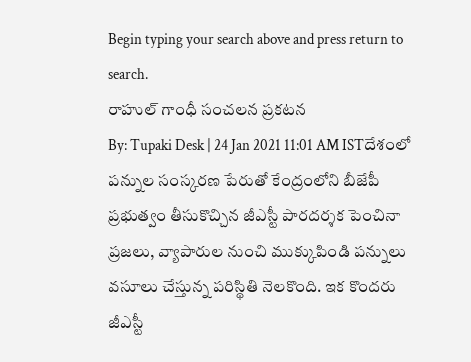Begin typing your search above and press return to search.
రాహుల్ గాంధీ సంచలన ప్రకటన
By: Tupaki Desk | 24 Jan 2021 11:01 AM ISTదేశంలో పన్నుల సంస్కరణ పేరుతో కేంద్రంలోని బీజేపీ ప్రభుత్వం తీసుకొచ్చిన జీఎస్టీ పారదర్శక పెంచినా ప్రజలు, వ్యాపారుల నుంచి ముక్కుపిండి పన్నులు వసూలు చేస్తున్న పరిస్థితి నెలకొంది. ఇక కొందరు జీఎస్టీ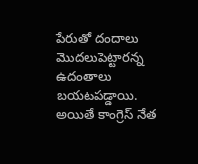పేరుతో దందాలు మొదలుపెట్టారన్న ఉదంతాలు బయటపడ్డాయి.
అయితే కాంగ్రెస్ నేత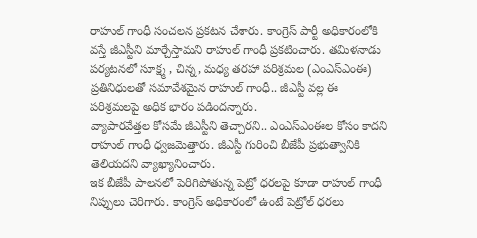రాహుల్ గాంధీ సంచలన ప్రకటన చేశారు. కాంగ్రెస్ పార్టీ అధికారంలోకి వస్తే జీఎస్టీని మార్చేస్తామని రాహుల్ గాంధీ ప్రకటించారు. తమిళనాడు పర్యటనలో సూక్ష్మ , చిన్న, మధ్య తరహా పరిశ్రమల (ఎంఎస్ఎంఈ) ప్రతినిధులతో సమావేశమైన రాహుల్ గాంధీ.. జీఎస్టీ వల్ల ఈ పరిశ్రమలపై అధిక భారం పడిందన్నారు.
వ్యాపారవేత్తల కోసమే జీఎస్టీని తెచ్చారని.. ఎంఎస్ఎంఈల కోసం కాదని రాహుల్ గాంధీ ధ్వజమెత్తారు. జీఎస్టీ గురించి బీజేపీ ప్రభుత్వానికి తెలియదని వ్యాఖ్యానించారు.
ఇక బీజేపీ పాలనలో పెరిగిపోతున్న పెట్రో ధరలపై కూడా రాహుల్ గాంధీ నిప్పులు చెరిగారు. కాంగ్రెస్ అధికారంలో ఉంటే పెట్రోల్ ధరలు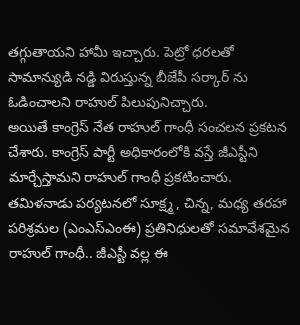తగ్గుతాయని హామీ ఇచ్చారు. పెట్రో ధరలతో సామాన్యుడి నడ్డి విరుస్తున్న బీజేపీ సర్కార్ ను ఓడించాలని రాహుల్ పిలుపునిచ్చారు.
అయితే కాంగ్రెస్ నేత రాహుల్ గాంధీ సంచలన ప్రకటన చేశారు. కాంగ్రెస్ పార్టీ అధికారంలోకి వస్తే జీఎస్టీని మార్చేస్తామని రాహుల్ గాంధీ ప్రకటించారు. తమిళనాడు పర్యటనలో సూక్ష్మ , చిన్న, మధ్య తరహా పరిశ్రమల (ఎంఎస్ఎంఈ) ప్రతినిధులతో సమావేశమైన రాహుల్ గాంధీ.. జీఎస్టీ వల్ల ఈ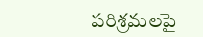పరిశ్రమలపై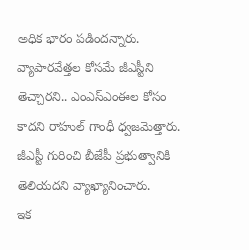అధిక భారం పడిందన్నారు.
వ్యాపారవేత్తల కోసమే జీఎస్టీని తెచ్చారని.. ఎంఎస్ఎంఈల కోసం కాదని రాహుల్ గాంధీ ధ్వజమెత్తారు. జీఎస్టీ గురించి బీజేపీ ప్రభుత్వానికి తెలియదని వ్యాఖ్యానించారు.
ఇక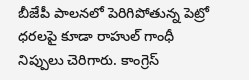బీజేపీ పాలనలో పెరిగిపోతున్న పెట్రో ధరలపై కూడా రాహుల్ గాంధీ నిప్పులు చెరిగారు. కాంగ్రెస్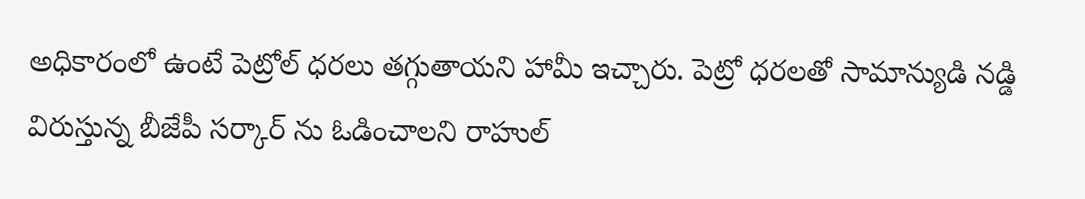అధికారంలో ఉంటే పెట్రోల్ ధరలు తగ్గుతాయని హామీ ఇచ్చారు. పెట్రో ధరలతో సామాన్యుడి నడ్డి విరుస్తున్న బీజేపీ సర్కార్ ను ఓడించాలని రాహుల్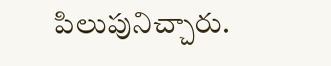పిలుపునిచ్చారు.